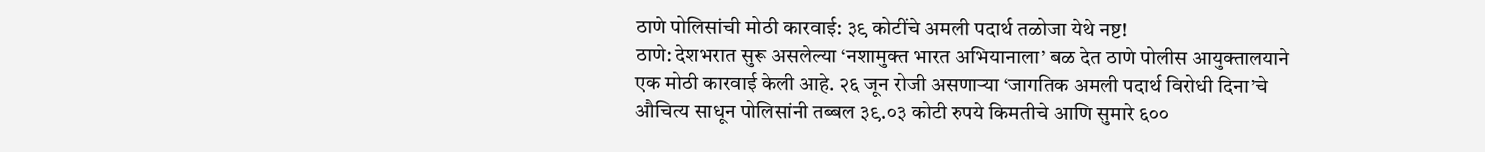ठाणे पोलिसांची मोठी कारवाई: ३९ कोटींचे अमली पदार्थ तळोजा येथे नष्ट!
ठाणे: देशभरात सुरू असलेल्या ‘नशामुक्त भारत अभियानाला’ बळ देत ठाणे पोलीस आयुक्तालयाने एक मोठी कारवाई केली आहे. २६ जून रोजी असणाऱ्या ‘जागतिक अमली पदार्थ विरोधी दिना’चे औचित्य साधून पोलिसांनी तब्बल ३९.०३ कोटी रुपये किमतीचे आणि सुमारे ६००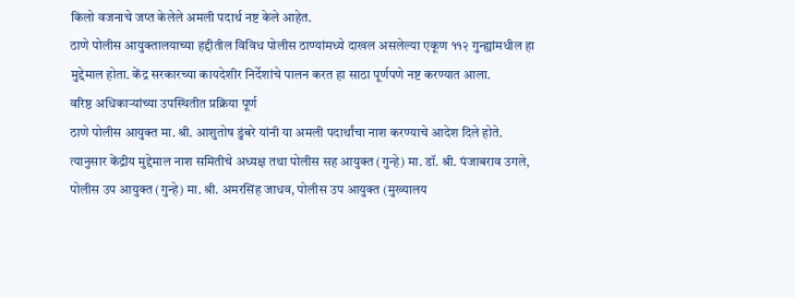किलो वजनाचे जप्त केलेले अमली पदार्थ नष्ट केले आहेत.
ठाणे पोलीस आयुक्तालयाच्या हद्दीतील विविध पोलीस ठाण्यांमध्ये दाखल असलेल्या एकूण ११२ गुन्ह्यांमधील हा मुद्देमाल होता. केंद्र सरकारच्या कायदेशीर निर्देशांचे पालन करत हा साठा पूर्णपणे नष्ट करण्यात आला.
वरिष्ठ अधिकाऱ्यांच्या उपस्थितीत प्रक्रिया पूर्ण
ठाणे पोलीस आयुक्त मा. श्री. आशुतोष डुंबरे यांनी या अमली पदार्थांचा नाश करण्याचे आदेश दिले होते. त्यानुसार केंद्रीय मुद्देमाल नाश समितीचे अध्यक्ष तथा पोलीस सह आयुक्त (गुन्हे) मा. डॉ. श्री. पंजाबराव उगले, पोलीस उप आयुक्त (गुन्हे) मा. श्री. अमरसिंह जाधव, पोलीस उप आयुक्त (मुख्यालय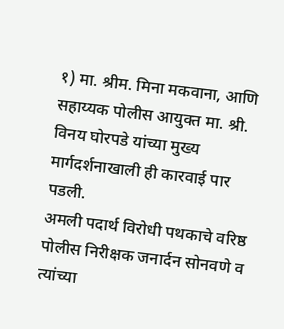१) मा. श्रीम. मिना मकवाना, आणि सहाय्यक पोलीस आयुक्त मा. श्री. विनय घोरपडे यांच्या मुख्य मार्गदर्शनाखाली ही कारवाई पार पडली.
अमली पदार्थ विरोधी पथकाचे वरिष्ठ पोलीस निरीक्षक जनार्दन सोनवणे व त्यांच्या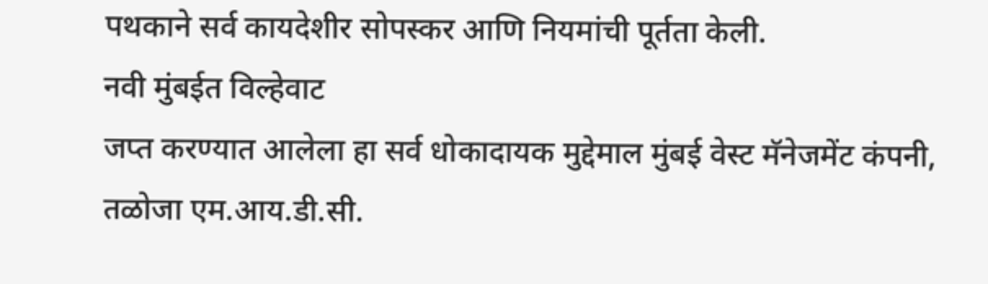पथकाने सर्व कायदेशीर सोपस्कर आणि नियमांची पूर्तता केली.
नवी मुंबईत विल्हेवाट
जप्त करण्यात आलेला हा सर्व धोकादायक मुद्देमाल मुंबई वेस्ट मॅनेजमेंट कंपनी, तळोजा एम.आय.डी.सी.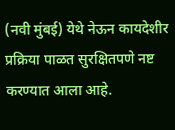(नवी मुंबई) येथे नेऊन कायदेशीर प्रक्रिया पाळत सुरक्षितपणे नष्ट करण्यात आला आहे.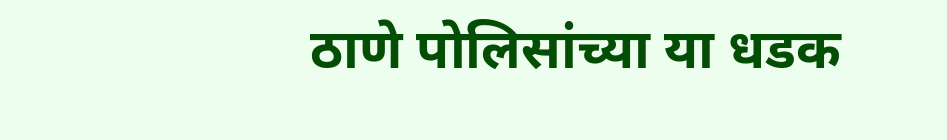ठाणे पोलिसांच्या या धडक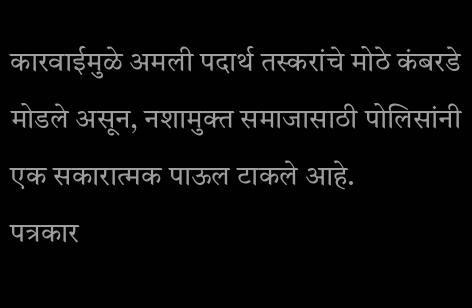कारवाईमुळे अमली पदार्थ तस्करांचे मोठे कंबरडे मोडले असून, नशामुक्त समाजासाठी पोलिसांनी एक सकारात्मक पाऊल टाकले आहे.
पत्रकार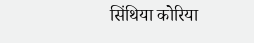सिंथिया कोरिया